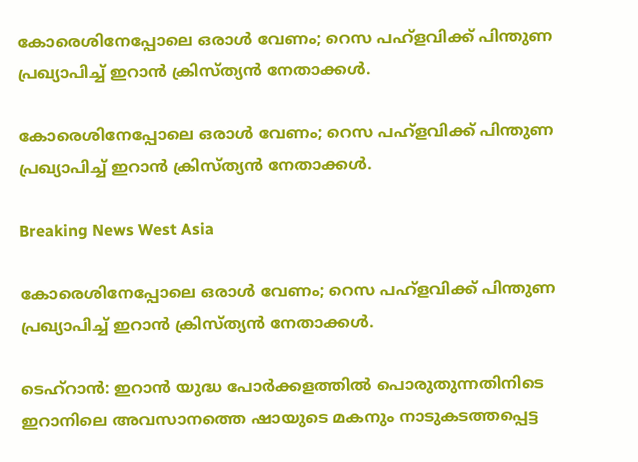കോരെശിനേപ്പോലെ ഒരാള്‍ വേണം; റെസ പഹ്ളവിക്ക് പിന്തുണ പ്രഖ്യാപിച്ച് ഇറാന്‍ ക്രിസ്ത്യന്‍ നേതാക്കള്‍.

കോരെശിനേപ്പോലെ ഒരാള്‍ വേണം; റെസ പഹ്ളവിക്ക് പിന്തുണ പ്രഖ്യാപിച്ച് ഇറാന്‍ ക്രിസ്ത്യന്‍ നേതാക്കള്‍.

Breaking News West Asia

കോരെശിനേപ്പോലെ ഒരാള്‍ വേണം; റെസ പഹ്ളവിക്ക് പിന്തുണ പ്രഖ്യാപിച്ച് ഇറാന്‍ ക്രിസ്ത്യന്‍ നേതാക്കള്‍.

ടെഹ്റാന്‍: ഇറാന്‍ യുദ്ധ പോര്‍ക്കളത്തില്‍ പൊരുതുന്നതിനിടെ ഇറാനിലെ അവസാനത്തെ ഷായുടെ മകനും നാടുകടത്തപ്പെട്ട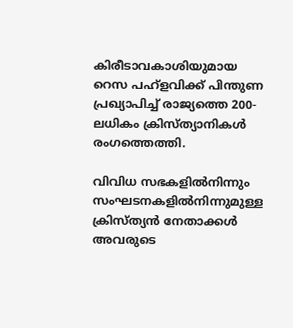കിരീടാവകാശിയുമായ റെസ പഹ്ളവിക്ക് പിന്തുണ പ്രഖ്യാപിച്ച് രാജ്യത്തെ 200-ലധികം ക്രിസ്ത്യാനികള്‍ രംഗത്തെത്തി.

വിവിധ സഭകളില്‍നിന്നും സംഘടനകളില്‍നിന്നുമുള്ള ക്രിസ്ത്യന്‍ നേതാക്കള്‍ അവരുടെ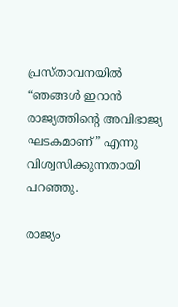പ്രസ്താവനയില്‍ “ഞങ്ങള്‍ ഇറാന്‍ രാജ്യത്തിന്റെ അവിഭാജ്യ ഘടകമാണ്” എന്നു വിശ്വസിക്കുന്നതായി പറഞ്ഞു.

രാജ്യം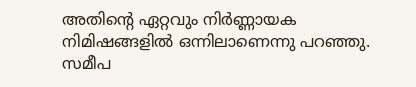അതിന്റെ ഏറ്റവും നിര്‍ണ്ണായക നിമിഷങ്ങളില്‍ ഒന്നിലാണെന്നു പറഞ്ഞു. സമീപ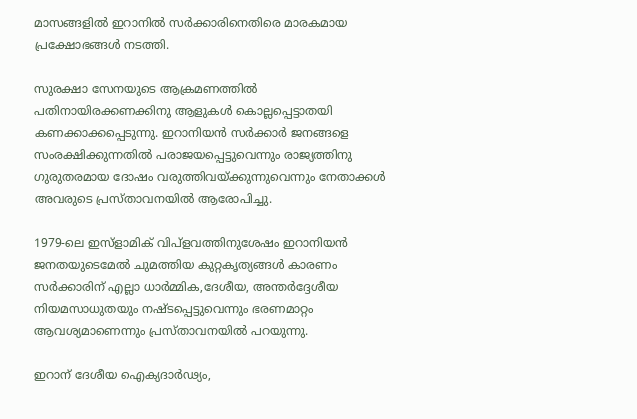മാസങ്ങളില്‍ ഇറാനില്‍ സര്‍ക്കാരിനെതിരെ മാരകമായ പ്രക്ഷോഭങ്ങള്‍ നടത്തി.

സുരക്ഷാ സേനയുടെ ആക്രമണത്തില്‍ പതിനായിരക്കണക്കിനു ആളുകള്‍ കൊല്ലപ്പെട്ടാതയി കണക്കാക്കപ്പെടുന്നു. ഇറാനിയന്‍ സര്‍ക്കാര്‍ ജനങ്ങളെ സംരക്ഷിക്കുന്നതില്‍ പരാജയപ്പെട്ടുവെന്നും രാജ്യത്തിനു ഗുരുതരമായ ദോഷം വരുത്തിവയ്ക്കുന്നുവെന്നും നേതാക്കള്‍ അവരുടെ പ്രസ്താവനയില്‍ ആരോപിച്ചു.

1979-ലെ ഇസ്ളാമിക് വിപ്ളവത്തിനുശേഷം ഇറാനിയന്‍ ജനതയുടെമേല്‍ ചുമത്തിയ കുറ്റകൃത്യങ്ങള്‍ കാരണം സര്‍ക്കാരിന് എല്ലാ ധാര്‍മ്മിക,ദേശീയ, അന്തര്‍ദ്ദേശീയ നിയമസാധുതയും നഷ്ടപ്പെട്ടുവെന്നും ഭരണമാറ്റം ആവശ്യമാണെന്നും പ്രസ്താവനയില്‍ പറയുന്നു.

ഇറാന് ദേശീയ ഐക്യദാര്‍ഢ്യം,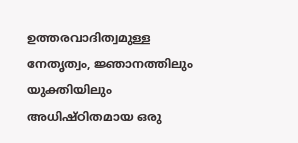ഉത്തരവാദിത്വമുള്ള നേതൃത്വം, ജ്ഞാനത്തിലും യുക്തിയിലും അധിഷ്ഠിതമായ ഒരു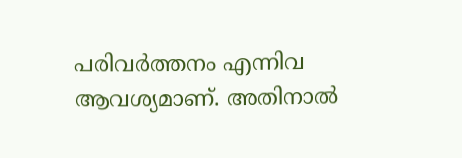പരിവര്‍ത്തനം എന്നിവ ആവശ്യമാണ്. അതിനാല്‍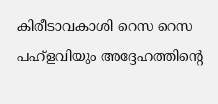കിരീടാവകാശി റെസ റെസ പഹ്ളവിയും അദ്ദേഹത്തിന്റെ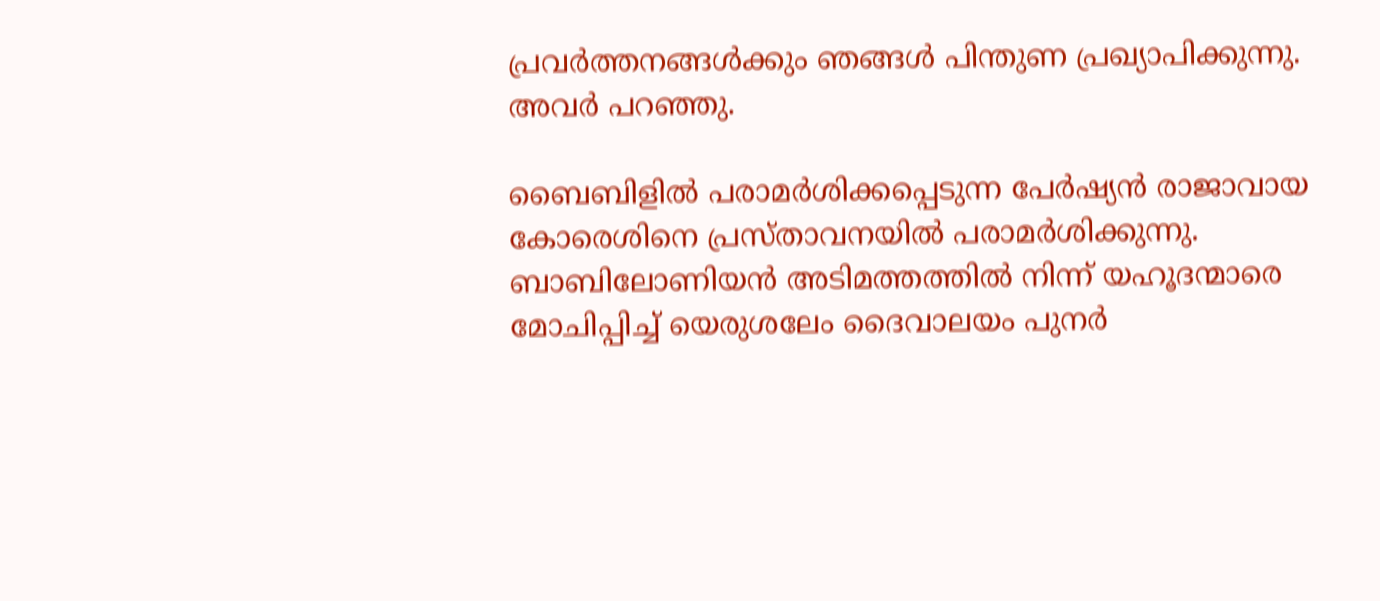പ്രവര്‍ത്തനങ്ങള്‍ക്കും ഞങ്ങള്‍ പിന്തുണ പ്രഖ്യാപിക്കുന്നു. അവര്‍ പറഞ്ഞു.

ബൈബിളില്‍ പരാമര്‍ശിക്കപ്പെടുന്ന പേര്‍ഷ്യന്‍ രാജാവായ കോരെശിനെ പ്രസ്താവനയില്‍ പരാമര്‍ശിക്കുന്നു. ബാബിലോണിയന്‍ അടിമത്തത്തില്‍ നിന്ന് യഹൂദന്മാരെ മോചിപ്പിച്ച് യെരുശലേം ദൈവാലയം പുനര്‍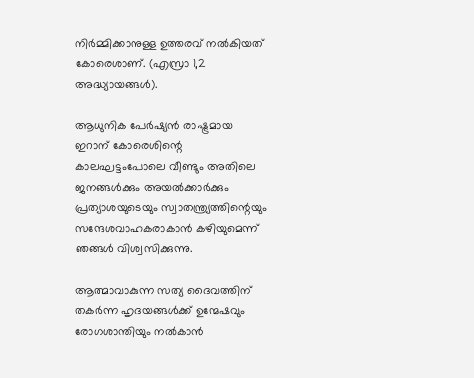നിര്‍മ്മിക്കാനുള്ള ഉത്തരവ് നല്‍കിയത് കോരെശാണ്. (എസ്രാ 1,2 അദ്ധ്യായങ്ങള്‍).

ആധുനിക പേര്‍ഷ്യന്‍ രാഷ്ട്രമായ ഇറാന് കോരെശിന്റെ കാലഘട്ടംപോലെ വീണ്ടും അതിലെ ജനങ്ങള്‍ക്കും അയല്‍ക്കാര്‍ക്കും പ്രത്യാശയുടെയും സ്വാതന്ത്ര്യത്തിന്റെയും സന്ദേശവാഹകരാകാന്‍ കഴിയുമെന്ന് ഞങ്ങള്‍ വിശ്വസിക്കുന്നു.

ആത്മാവാകുന്ന സത്യ ദൈവത്തിന് തകര്‍ന്ന ഹൃദയങ്ങള്‍ക്ക് ഉന്മേഷവും രോഗശാന്തിയും നല്‍കാന്‍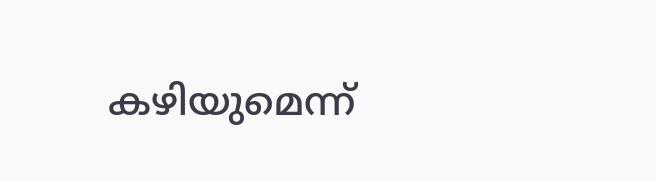കഴിയുമെന്ന്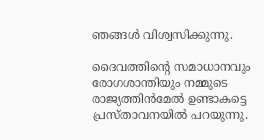ഞങ്ങള്‍ വിശ്വസിക്കുന്നു.

ദൈവത്തിന്റെ സമാധാനവും രോഗശാന്തിയും നമ്മുടെ രാജ്യത്തിന്‍മേല്‍ ഉണ്ടാകട്ടെ പ്രസ്താവനയില്‍ പറയുന്നു.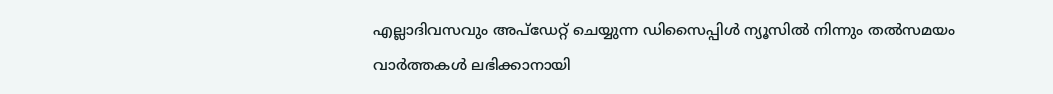എല്ലാദിവസവും അപ്ഡേറ്റ് ചെയ്യുന്ന ഡിസൈപ്പിൾ ന്യൂസിൽ നിന്നും തൽസമയം വാർത്തകൾ ലഭിക്കാനായി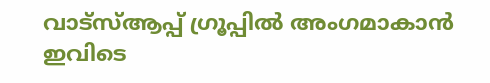വാട്സ്ആപ്പ് ഗ്രൂപ്പിൽ അംഗമാകാൻ ഇവിടെ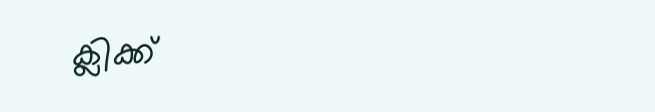ക്ലിക്ക്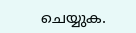ചെയ്യുക.